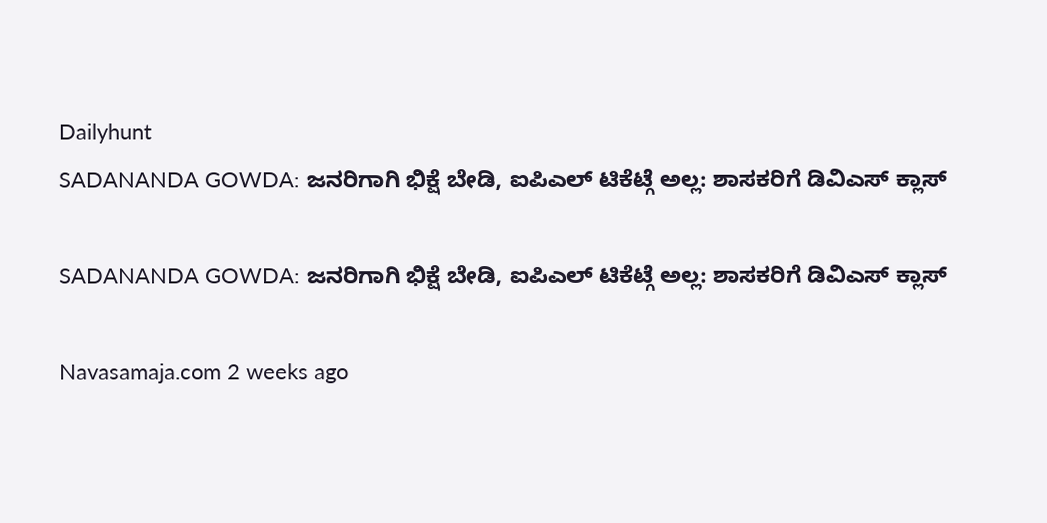Dailyhunt
SADANANDA GOWDA: ಜನರಿಗಾಗಿ ಭಿಕ್ಷೆ ಬೇಡಿ, ಐಪಿಎಲ್‌ ಟಿಕೆಟ್ಗೆ ಅಲ್ಲ: ಶಾಸಕರಿಗೆ ಡಿವಿಎಸ್‌ ಕ್ಲಾಸ್‌

SADANANDA GOWDA: ಜನರಿಗಾಗಿ ಭಿಕ್ಷೆ ಬೇಡಿ, ಐಪಿಎಲ್‌ ಟಿಕೆಟ್ಗೆ ಅಲ್ಲ: ಶಾಸಕರಿಗೆ ಡಿವಿಎಸ್‌ ಕ್ಲಾಸ್‌

Navasamaja.com 2 weeks ago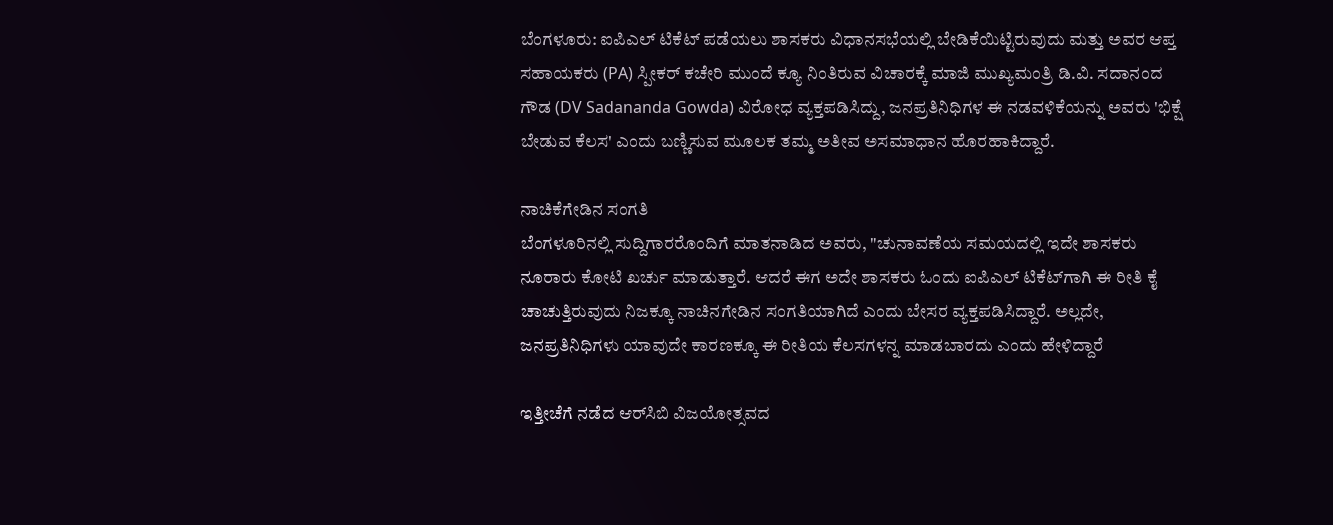ಬೆಂಗಳೂರು: ಐಪಿಎಲ್ ಟಿಕೆಟ್‌ ಪಡೆಯಲು ಶಾಸಕರು ವಿಧಾನಸಭೆಯಲ್ಲಿ ಬೇಡಿಕೆಯಿಟ್ಟಿರುವುದು ಮತ್ತು ಅವರ ಆಪ್ತ ಸಹಾಯಕರು (PA) ಸ್ಪೀಕರ್ ಕಚೇರಿ ಮುಂದೆ ಕ್ಯೂ ನಿಂತಿರುವ ವಿಚಾರಕ್ಕೆ ಮಾಜಿ ಮುಖ್ಯಮಂತ್ರಿ ಡಿ.ವಿ. ಸದಾನಂದ ಗೌಡ (DV Sadananda Gowda) ವಿರೋಧ ವ್ಯಕ್ತಪಡಿಸಿದ್ದು, ಜನಪ್ರತಿನಿಧಿಗಳ ಈ ನಡವಳಿಕೆಯನ್ನು ಅವರು 'ಭಿಕ್ಷೆ ಬೇಡುವ ಕೆಲಸ' ಎಂದು ಬಣ್ಣಿಸುವ ಮೂಲಕ ತಮ್ಮ ಅತೀವ ಅಸಮಾಧಾನ ಹೊರಹಾಕಿದ್ದಾರೆ.

ನಾಚಿಕೆಗೇಡಿನ ಸಂಗತಿ
ಬೆಂಗಳೂರಿನಲ್ಲಿ ಸುದ್ದಿಗಾರರೊಂದಿಗೆ ಮಾತನಾಡಿದ ಅವರು, "ಚುನಾವಣೆಯ ಸಮಯದಲ್ಲಿ ಇದೇ ಶಾಸಕರು ನೂರಾರು ಕೋಟಿ ಖರ್ಚು ಮಾಡುತ್ತಾರೆ. ಆದರೆ ಈಗ ಅದೇ ಶಾಸಕರು ಓಂದು ಐಪಿಎಲ್‌ ಟಿಕೆಟ್‌ಗಾಗಿ ಈ ರೀತಿ ಕೈ ಚಾಚುತ್ತಿರುವುದು ನಿಜಕ್ಕೂ ನಾಚಿನಗೇಡಿನ ಸಂಗತಿಯಾಗಿದೆ ಎಂದು ಬೇಸರ ವ್ಯಕ್ತಪಡಿಸಿದ್ದಾರೆ. ಅಲ್ಲದೇ, ಜನಪ್ರತಿನಿಧಿಗಳು ಯಾವುದೇ ಕಾರಣಕ್ಕೂ ಈ ರೀತಿಯ ಕೆಲಸಗಳನ್ನ ಮಾಡಬಾರದು ಎಂದು ಹೇಳಿದ್ದಾರೆ

ಇತ್ತೀಚೆಗೆ ನಡೆದ ಆರ್‌ಸಿಬಿ ವಿಜಯೋತ್ಸವದ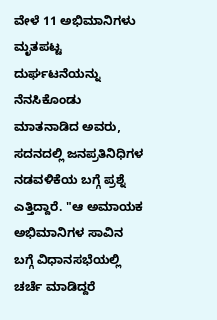ವೇಳೆ 11 ಅಭಿಮಾನಿಗಳು ಮೃತಪಟ್ಟ ದುರ್ಘಟನೆಯನ್ನು ನೆನಸಿಕೊಂಡು ಮಾತನಾಡಿದ ಅವರು, ಸದನದಲ್ಲಿ ಜನಪ್ರತಿನಿಧಿಗಳ ನಡವಳಿಕೆಯ ಬಗ್ಗೆ ಪ್ರಶ್ನೆ ಎತ್ತಿದ್ದಾರೆ. "ಆ ಅಮಾಯಕ ಅಭಿಮಾನಿಗಳ ಸಾವಿನ ಬಗ್ಗೆ ವಿಧಾನಸಭೆಯಲ್ಲಿ ಚರ್ಚೆ ಮಾಡಿದ್ದರೆ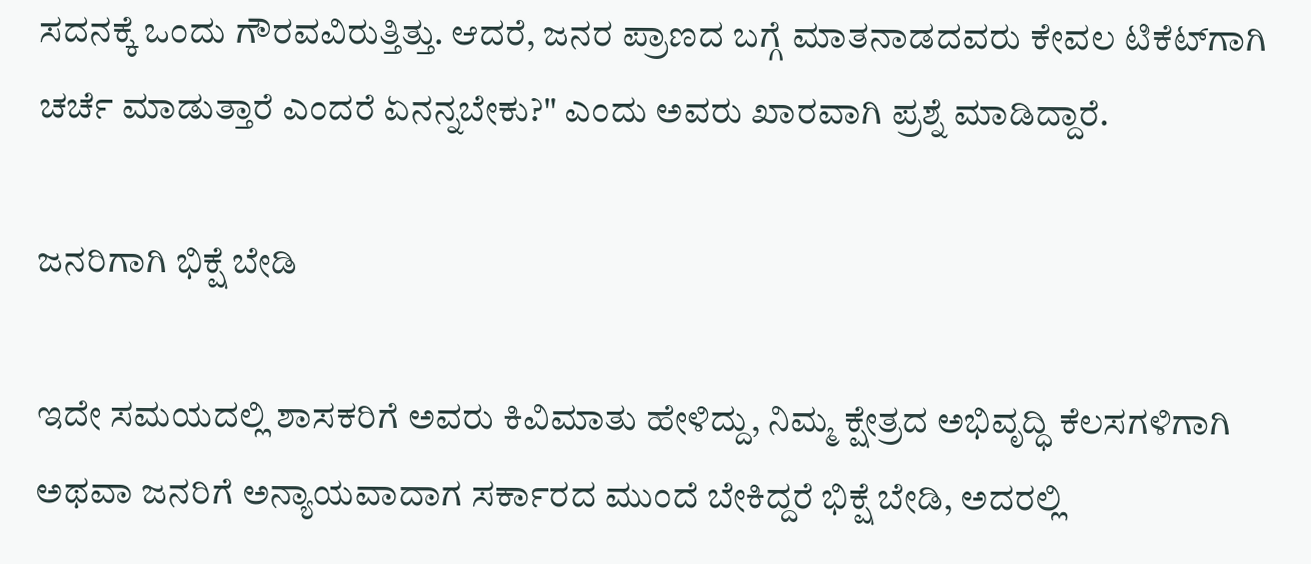ಸದನಕ್ಕೆ ಒಂದು ಗೌರವವಿರುತ್ತಿತ್ತು. ಆದರೆ, ಜನರ ಪ್ರಾಣದ ಬಗ್ಗೆ ಮಾತನಾಡದವರು ಕೇವಲ ಟಿಕೆಟ್‌ಗಾಗಿ ಚರ್ಚೆ ಮಾಡುತ್ತಾರೆ ಎಂದರೆ ಏನನ್ನಬೇಕು?" ಎಂದು ಅವರು ಖಾರವಾಗಿ ಪ್ರಶ್ನೆ ಮಾಡಿದ್ದಾರೆ.

ಜನರಿಗಾಗಿ ಭಿಕ್ಷೆ ಬೇಡಿ

ಇದೇ ಸಮಯದಲ್ಲಿ ಶಾಸಕರಿಗೆ ಅವರು ಕಿವಿಮಾತು ಹೇಳಿದ್ದು, ನಿಮ್ಮ ಕ್ಷೇತ್ರದ ಅಭಿವೃದ್ಧಿ ಕೆಲಸಗಳಿಗಾಗಿ ಅಥವಾ ಜನರಿಗೆ ಅನ್ಯಾಯವಾದಾಗ ಸರ್ಕಾರದ ಮುಂದೆ ಬೇಕಿದ್ದರೆ ಭಿಕ್ಷೆ ಬೇಡಿ, ಅದರಲ್ಲಿ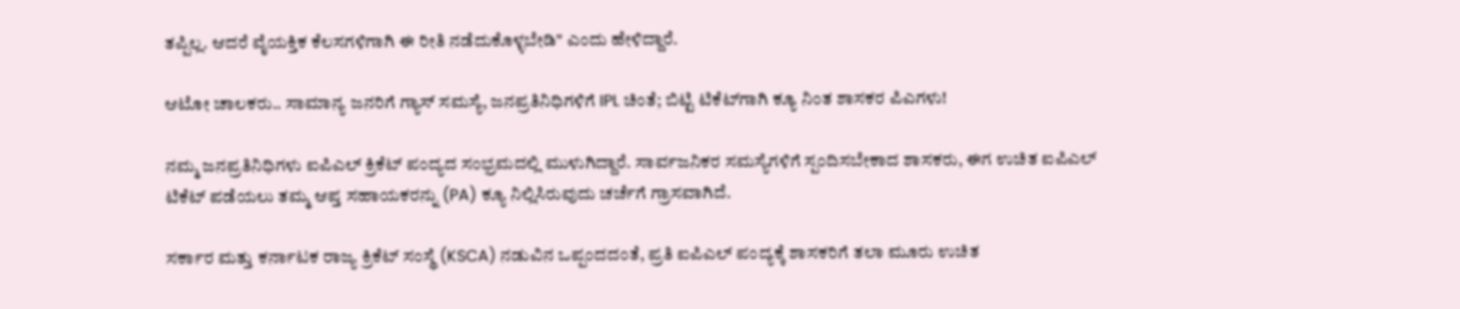ತಪ್ಪಿಲ್ಲ. ಆದರೆ ವೈಯಕ್ತಿಕ ಕೆಲಸಗಳಿಗಾಗಿ ಈ ರೀತಿ ನಡೆದುಕೊಳ್ಳಬೇಡಿ" ಎಂದು ಹೇಳಿದ್ದಾರೆ.

ಆಟೋ ಚಾಲಕರು.. ಸಾಮಾನ್ಯ ಜನರಿಗೆ ಗ್ಯಾಸ್‌ ಸಮಸ್ಯೆ, ಜನಪ್ರತಿನಿಧಿಗಳಿಗೆ IPL ಚಿಂತೆ; ಬಿಟ್ಟಿ ಟಿಕೆಟ್‌ಗಾಗಿ ಕ್ಯೂ ನಿಂತ ಶಾಸಕರ ಪಿಎಗಳು!

ನಮ್ಮ ಜನಪ್ರತಿನಿಧಿಗಳು ಐಪಿಎಲ್ ಕ್ರಿಕೆಟ್ ಪಂದ್ಯದ ಸಂಭ್ರಮದಲ್ಲಿ ಮುಳುಗಿದ್ದಾರೆ. ಸಾರ್ವಜನಿಕರ ಸಮಸ್ಯೆಗಳಿಗೆ ಸ್ಪಂದಿಸಬೇಕಾದ ಶಾಸಕರು, ಈಗ ಉಚಿತ ಐಪಿಎಲ್ ಟಿಕೆಟ್ ಪಡೆಯಲು ತಮ್ಮ ಆಪ್ತ ಸಹಾಯಕರನ್ನು (PA) ಕ್ಯೂ ನಿಲ್ಲಿಸಿರುವುದು ಚರ್ಚೆಗೆ ಗ್ರಾಸವಾಗಿದೆ.

ಸರ್ಕಾರ ಮತ್ತು ಕರ್ನಾಟಕ ರಾಜ್ಯ ಕ್ರಿಕೆಟ್ ಸಂಸ್ಥೆ (KSCA) ನಡುವಿನ ಒಪ್ಪಂದದಂತೆ, ಪ್ರತಿ ಐಪಿಎಲ್ ಪಂದ್ಯಕ್ಕೆ ಶಾಸಕರಿಗೆ ತಲಾ ಮೂರು ಉಚಿತ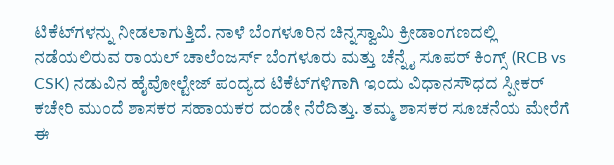ಟಿಕೆಟ್‌ಗಳನ್ನು ನೀಡಲಾಗುತ್ತಿದೆ. ನಾಳೆ ಬೆಂಗಳೂರಿನ ಚಿನ್ನಸ್ವಾಮಿ ಕ್ರೀಡಾಂಗಣದಲ್ಲಿ ನಡೆಯಲಿರುವ ರಾಯಲ್ ಚಾಲೆಂಜರ್ಸ್ ಬೆಂಗಳೂರು ಮತ್ತು ಚೆನ್ನೈ ಸೂಪರ್ ಕಿಂಗ್ಸ್ (RCB vs CSK) ನಡುವಿನ ಹೈವೋಲ್ಟೇಜ್ ಪಂದ್ಯದ ಟಿಕೆಟ್‌ಗಳಿಗಾಗಿ ಇಂದು ವಿಧಾನಸೌಧದ ಸ್ಪೀಕರ್ ಕಚೇರಿ ಮುಂದೆ ಶಾಸಕರ ಸಹಾಯಕರ ದಂಡೇ ನೆರೆದಿತ್ತು. ತಮ್ಮ ಶಾಸಕರ ಸೂಚನೆಯ ಮೇರೆಗೆ ಈ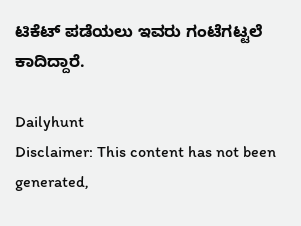ಟಿಕೆಟ್ ಪಡೆಯಲು ಇವರು ಗಂಟೆಗಟ್ಟಲೆ ಕಾದಿದ್ದಾರೆ.

Dailyhunt
Disclaimer: This content has not been generated,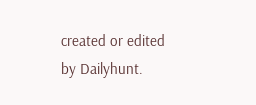created or edited by Dailyhunt.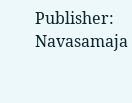Publisher: Navasamaja